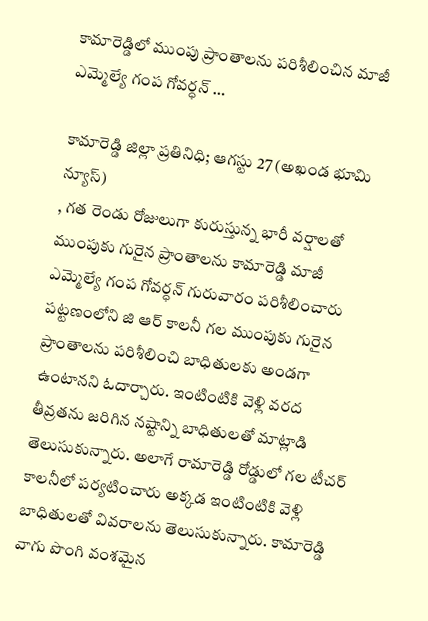కామారెడ్డిలో ముంపు ప్రాంతాలను పరిశీలించిన మాజీ ఎమ్మెల్యే గంప గోవర్ధన్ …

కామారెడ్డి జిల్లా ప్రతినిధి; ఆగస్టు 27 (అఖండ భూమి న్యూస్)
, గత రెండు రోజులుగా కురుస్తున్న భారీ వర్షాలతో ముంపుకు గురైన ప్రాంతాలను కామారెడ్డి మాజీ ఎమ్మెల్యే గంప గోవర్ధన్ గురువారం పరిశీలించారు పట్టణంలోని జి ఆర్ కాలనీ గల ముంపుకు గురైన ప్రాంతాలను పరిశీలించి బాధితులకు అండగా ఉంటానని ఓదార్చారు. ఇంటింటికి వెళ్లి వరద తీవ్రతను జరిగిన నష్టాన్ని బాధితులతో మాట్లాడి తెలుసుకున్నారు. అలాగే రామారెడ్డి రోడ్డులో గల టీచర్ కాలనీలో పర్యటించారు అక్కడ ఇంటింటికి వెళ్లి బాధితులతో వివరాలను తెలుసుకున్నారు. కామారెడ్డి వాగు పొంగి వంశమైన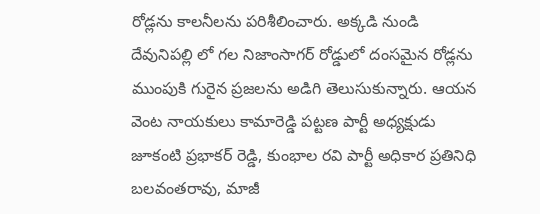రోడ్లను కాలనీలను పరిశీలించారు. అక్కడి నుండి దేవునిపల్లి లో గల నిజాంసాగర్ రోడ్డులో దంసమైన రోడ్లను ముంపుకి గురైన ప్రజలను అడిగి తెలుసుకున్నారు. ఆయన వెంట నాయకులు కామారెడ్డి పట్టణ పార్టీ అధ్యక్షుడు జూకంటి ప్రభాకర్ రెడ్డి, కుంభాల రవి పార్టీ అధికార ప్రతినిధి బలవంతరావు, మాజీ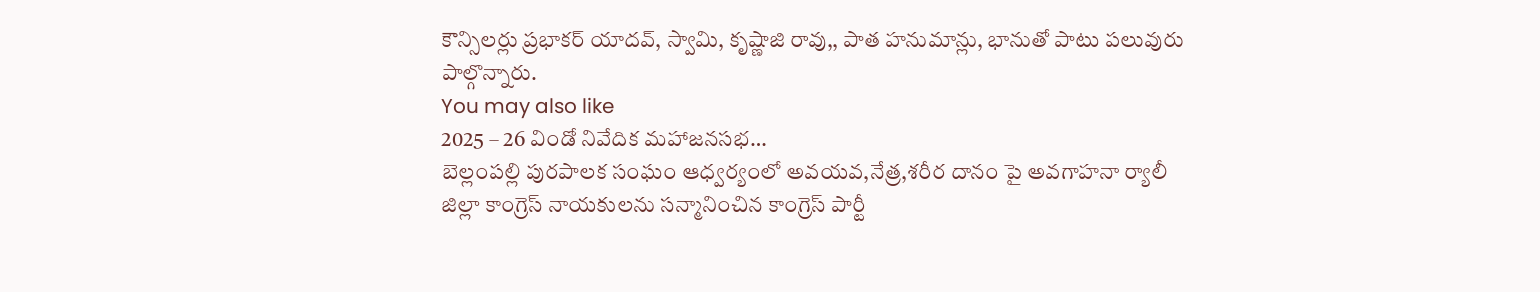కౌన్సిలర్లు ప్రభాకర్ యాదవ్, స్వామి, కృష్ణాజి రావు,, పాత హనుమాన్లు, భానుతో పాటు పలువురు పాల్గొన్నారు.
You may also like
2025 – 26 విండో నివేదిక మహాజనసభ…
బెల్లంపల్లి పురపాలక సంఘం ఆధ్వర్యంలో అవయవ,నేత్ర,శరీర దానం పై అవగాహనా ర్యాలీ
జిల్లా కాంగ్రెస్ నాయకులను సన్మానించిన కాంగ్రెస్ పార్టీ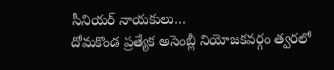సీనియర్ నాయకులు…
దోమకొండ ప్రత్యేక అసెంబ్లీ నియోజకవర్గం త్వరలో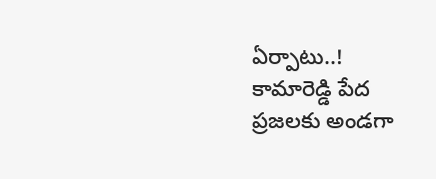ఏర్పాటు..!
కామారెడ్డి పేద ప్రజలకు అండగా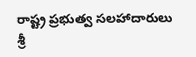రాష్ట్ర ప్రభుత్వ సలహాదారులు శ్రీ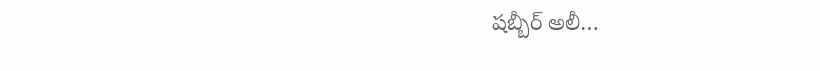షబ్బీర్ అలీ…